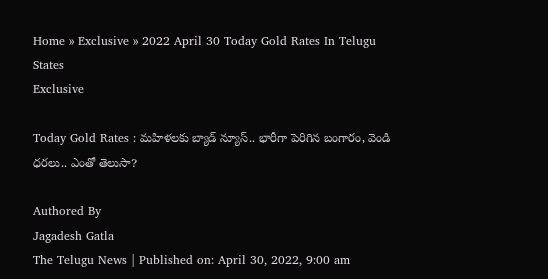Home » Exclusive » 2022 April 30 Today Gold Rates In Telugu States
Exclusive

Today Gold Rates : మహిళలకు బ్యాడ్ న్యూస్.. భారీగా పెరిగిన బంగారం, వెండి ధరలు.. ఎంతో తెలుసా?

Authored By
Jagadesh Gatla
The Telugu News | Published on: April 30, 2022, 9:00 am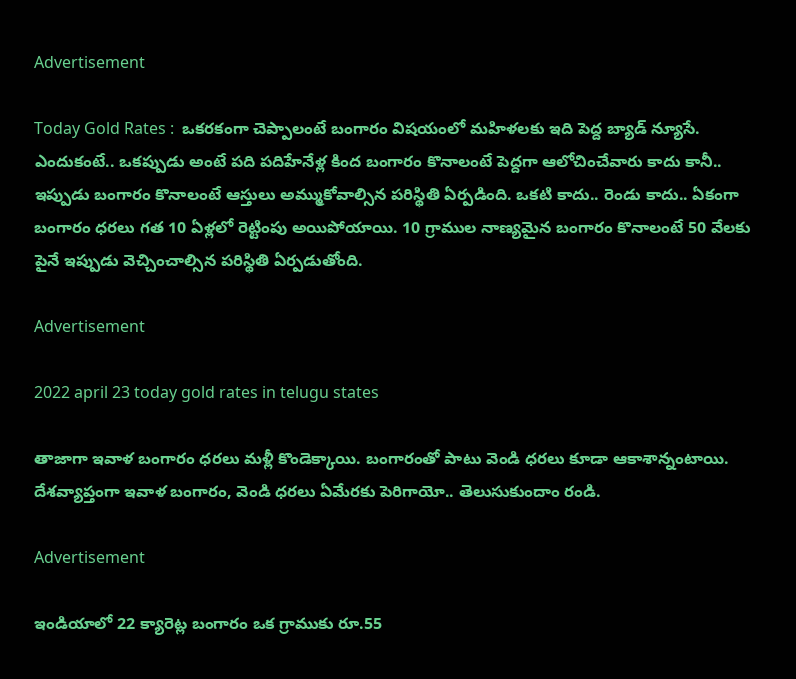Advertisement

Today Gold Rates :  ఒకరకంగా చెప్పాలంటే బంగారం విషయంలో మహిళలకు ఇది పెద్ద బ్యాడ్ న్యూసే. ఎందుకంటే.. ఒకప్పుడు అంటే పది పదిహేనేళ్ల కింద బంగారం కొనాలంటే పెద్దగా ఆలోచించేవారు కాదు కానీ.. ఇప్పుడు బంగారం కొనాలంటే ఆస్తులు అమ్ముకోవాల్సిన పరిస్థితి ఏర్పడింది. ఒకటి కాదు.. రెండు కాదు.. ఏకంగా బంగారం ధరలు గత 10 ఏళ్లలో రెట్టింపు అయిపోయాయి. 10 గ్రాముల నాణ్యమైన బంగారం కొనాలంటే 50 వేలకు పైనే ఇప్పుడు వెచ్చించాల్సిన పరిస్థితి ఏర్పడుతోంది.

Advertisement

2022 april 23 today gold rates in telugu states

తాజాగా ఇవాళ బంగారం ధరలు మళ్లీ కొండెక్కాయి. బంగారంతో పాటు వెండి ధరలు కూడా ఆకాశాన్నంటాయి. దేశవ్యాప్తంగా ఇవాళ బంగారం, వెండి ధరలు ఏమేరకు పెరిగాయో.. తెలుసుకుందాం రండి.

Advertisement

ఇండియాలో 22 క్యారెట్ల బంగారం ఒక గ్రాముకు రూ.55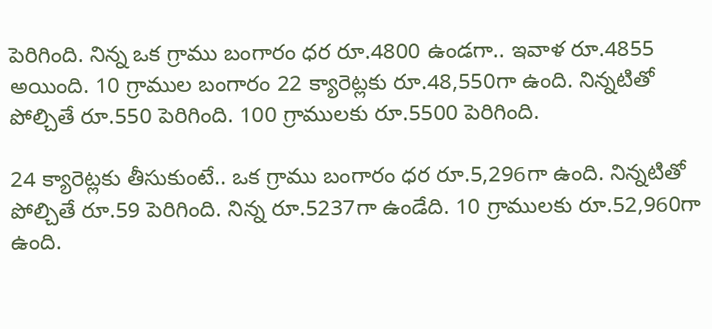పెరిగింది. నిన్న ఒక గ్రాము బంగారం ధర రూ.4800 ఉండగా.. ఇవాళ రూ.4855 అయింది. 10 గ్రాముల బంగారం 22 క్యారెట్లకు రూ.48,550గా ఉంది. నిన్నటితో పోల్చితే రూ.550 పెరిగింది. 100 గ్రాములకు రూ.5500 పెరిగింది.

24 క్యారెట్లకు తీసుకుంటే.. ఒక గ్రాము బంగారం ధర రూ.5,296గా ఉంది. నిన్నటితో పోల్చితే రూ.59 పెరిగింది. నిన్న రూ.5237గా ఉండేది. 10 గ్రాములకు రూ.52,960గా ఉంది.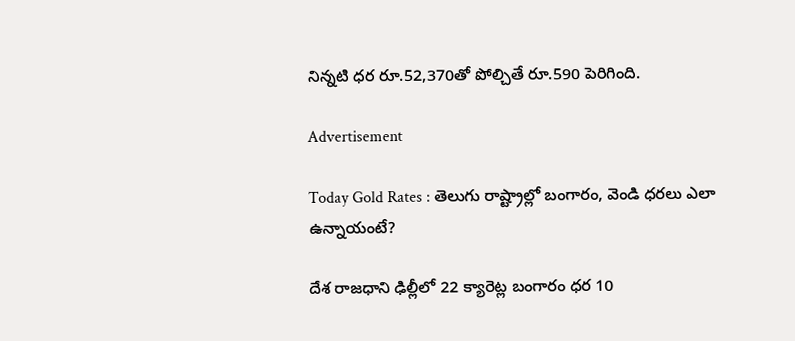నిన్నటి ధర రూ.52,370తో పోల్చితే రూ.590 పెరిగింది.

Advertisement

Today Gold Rates : తెలుగు రాష్ట్రాల్లో బంగారం, వెండి ధరలు ఎలా ఉన్నాయంటే?

దేశ రాజధాని ఢిల్లీలో 22 క్యారెట్ల బంగారం ధర 10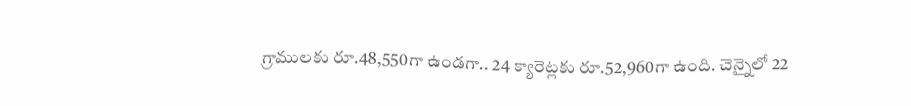గ్రాములకు రూ.48,550గా ఉండగా.. 24 క్యారెట్లకు రూ.52,960గా ఉంది. చెన్నైలో 22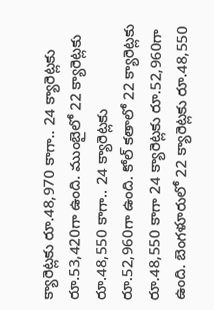క్యారెట్లకు రూ.48,970 కాగా.. 24 క్యారెట్లకు రూ.53,420గా ఉంది. ముంబైలో 22 క్యారెట్లకు రూ.48,550 కాగా.. 24 క్యారెట్లకు రూ.52,960గా ఉంది. కోల్ కతాలో 22 క్యారెట్లకు రూ.48,550 కాగా 24 క్యారెట్లకు రూ.52,960గా ఉంది. బెంగళూరులో 22 క్యారెట్లకు రూ.48,550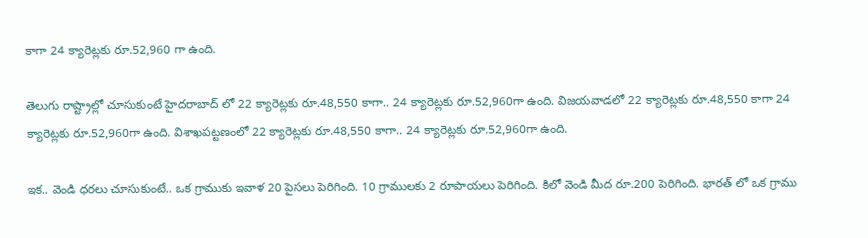కాగా 24 క్యారెట్లకు రూ.52,960 గా ఉంది.

తెలుగు రాష్ట్రాల్లో చూసుకుంటే హైదరాబాద్ లో 22 క్యారెట్లకు రూ.48,550 కాగా.. 24 క్యారెట్లకు రూ.52,960గా ఉంది. విజయవాడలో 22 క్యారెట్లకు రూ.48,550 కాగా 24 క్యారెట్లకు రూ.52,960గా ఉంది. విశాఖపట్టణంలో 22 క్యారెట్లకు రూ.48,550 కాగా.. 24 క్యారెట్లకు రూ.52,960గా ఉంది.

ఇక.. వెండి ధరలు చూసుకుంటే.. ఒక గ్రాముకు ఇవాళ 20 పైసలు పెరిగింది. 10 గ్రాములకు 2 రూపాయలు పెరిగింది. కిలో వెండి మీద రూ.200 పెరిగింది. భారత్ లో ఒక గ్రాము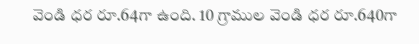వెండి ధర రూ.64గా ఉంది. 10 గ్రాముల వెండి ధర రూ.640గా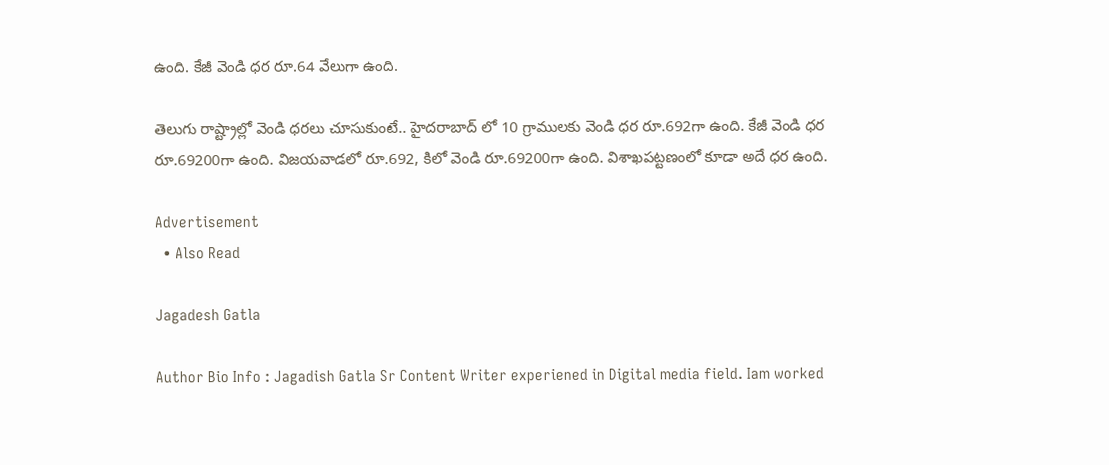ఉంది. కేజీ వెండి ధర రూ.64 వేలుగా ఉంది.

తెలుగు రాష్ట్రాల్లో వెండి ధరలు చూసుకుంటే.. హైదరాబాద్ లో 10 గ్రాములకు వెండి ధర రూ.692గా ఉంది. కేజీ వెండి ధర రూ.69200గా ఉంది. విజయవాడలో రూ.692, కిలో వెండి రూ.69200గా ఉంది. విశాఖపట్టణంలో కూడా అదే ధర ఉంది.

Advertisement
  • Also Read

Jagadesh Gatla

Author Bio Info : Jagadish Gatla Sr Content Writer experiened in Digital media field. Iam worked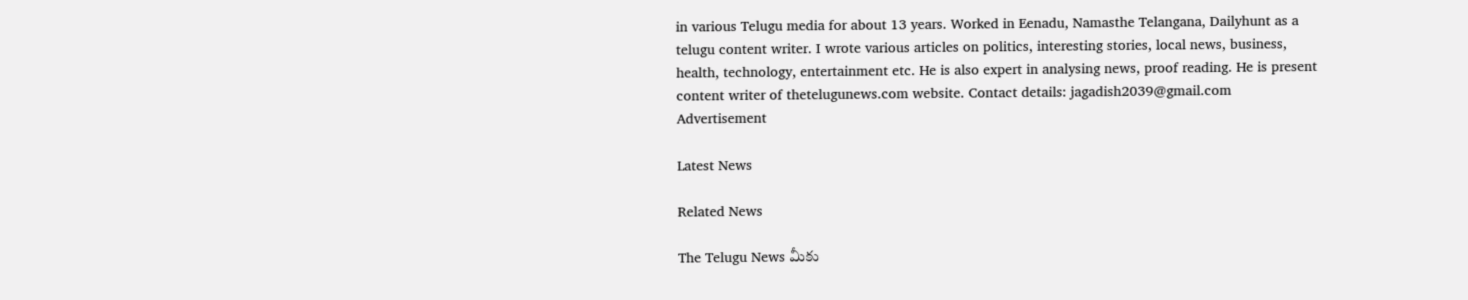in various Telugu media for about 13 years. Worked in Eenadu, Namasthe Telangana, Dailyhunt as a telugu content writer. I wrote various articles on politics, interesting stories, local news, business, health, technology, entertainment etc. He is also expert in analysing news, proof reading. He is present content writer of thetelugunews.com website. Contact details: jagadish2039@gmail.com
Advertisement

Latest News

Related News

The Telugu News మీకు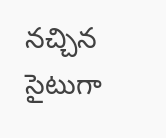నచ్చిన సైటుగా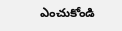ఎంచుకోండి